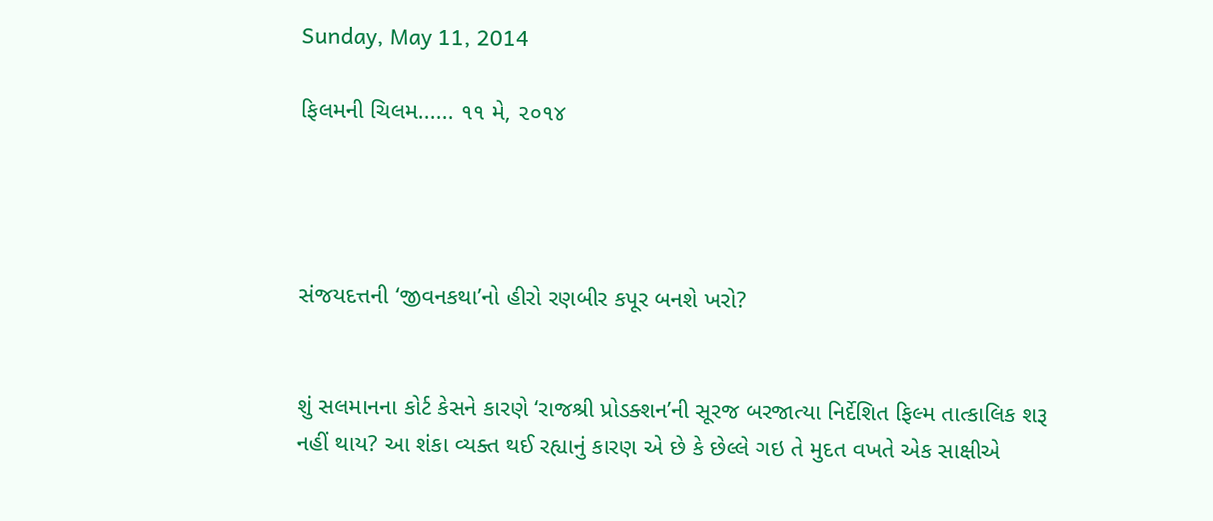Sunday, May 11, 2014

ફિલમની ચિલમ...... ૧૧ મે, ૨૦૧૪




સંજયદત્તની ‘જીવનકથા’નો હીરો રણબીર કપૂર બનશે ખરો?


શું સલમાનના કોર્ટ કેસને કારણે ‘રાજશ્રી પ્રોડક્શન’ની સૂરજ બરજાત્યા નિર્દેશિત ફિલ્મ તાત્કાલિક શરૂ નહીં થાય? આ શંકા વ્યક્ત થઈ રહ્યાનું કારણ એ છે કે છેલ્લે ગઇ તે મુદત વખતે એક સાક્ષીએ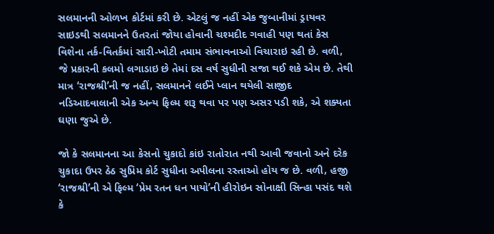સલમાનની ઓળખ કોર્ટમાં કરી છે. એટલું જ નહીં એક જુબાનીમાં ડ્રાયવર સાઇડથી સલમાનને ઉતરતાં જોયા હોવાની ચશ્મદીદ ગવાહી પણ થતાં કેસ વિશેના તર્ક-વિતર્કમાં સારી-ખોટી તમામ સંભાવનાઓ વિચારાઇ રહી છે. વળી, જે પ્રકારની કલમો લગાડાઇ છે તેમાં દસ વર્ષ સુધીની સજા થઈ શકે એમ છે. તેથી માત્ર ‘રાજશ્રી’ની જ નહીં, સલમાનને લઈને પ્લાન થયેલી સાજીદ નડિઆદવાલાની એક અન્ય ફિલ્મ શરૂ થવા પર પણ અસર પડી શકે, એ શક્યતા ઘણા જુએ છે.

જો કે સલમાનના આ કેસનો ચુકાદો કાંઇ રાતોરાત નથી આવી જવાનો અને દરેક ચુકાદા ઉપર ઠેઠ સુપ્રિમ કોર્ટ સુધીના અપીલના રસ્તાઓ હોય જ છે. વળી, હજી ‘રાજશ્રી’ની એ ફિલ્મ ‘પ્રેમ રતન ધન પાયો’ની હીરોઇન સોનાક્ષી સિન્હા પસંદ થશે કે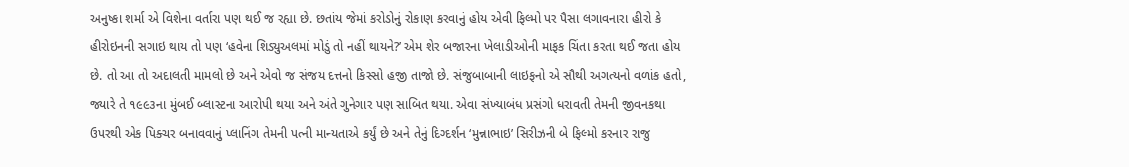અનુષ્કા શર્મા એ વિશેના વર્તારા પણ થઈ જ રહ્યા છે. છતાંય જેમાં કરોડોનું રોકાણ કરવાનું હોય એવી ફિલ્મો પર પૈસા લગાવનારા હીરો કે હીરોઇનની સગાઇ થાય તો પણ ‘હવેના શિડ્યુઅલમાં મોડું તો નહીં થાયને?’ એમ શેર બજારના ખેલાડીઓની માફક ચિંતા કરતા થઈ જતા હોય છે. તો આ તો અદાલતી મામલો છે અને એવો જ સંજય દત્તનો કિસ્સો હજી તાજો છે. સંજુબાબાની લાઇફનો એ સૌથી અગત્યનો વળાંક હતો, જ્યારે તે ૧૯૯૩ના મુંબઈ બ્લાસ્ટના આરોપી થયા અને અંતે ગુનેગાર પણ સાબિત થયા. એવા સંખ્યાબંધ પ્રસંગો ધરાવતી તેમની જીવનકથા ઉપરથી એક પિક્ચર બનાવવાનું પ્લાનિંગ તેમની પત્ની માન્યતાએ કર્યું છે અને તેનું દિગ્દર્શન ‘મુન્નાભાઇ’ સિરીઝની બે ફિલ્મો કરનાર રાજુ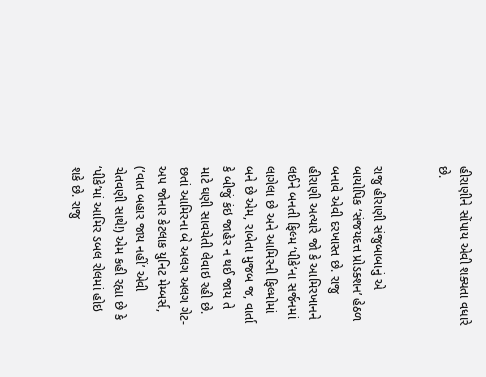હીરાણીને સોંપાય એવી શક્યતા વધારે છે.


રાજુ હીરાણી સંજુબાબાનું એ બાયોપિક ‘સંજયદત્ત પ્રોડક્શન’ હેઠળ બનાવે એવી દરખાસ્ત છે. રાજુ હીરાણી અત્યારે જો કે આમિરખાનને લઈને બનતી ફિલ્મ ‘પીકે’ના સર્જનમાં લાગેલા છે અને આમિરની ફિલ્મોમાં બને છે એમ, રાબેતા મુજબ જ, વાર્તા કે બીજું કંઇ જાહેર ન થઈ જાય તે માટે ઘણી સાવચેતી લેવાઇ રહી છે. છતાં આમિરના બે અલગ અલગ ગેટ-અપ જોનાર કેટલાક યુનિટ મેમ્બર્સ, (‘વાત બહાર જાય નહીં’ એવી ચેતવણી સાથે!) એમ કહી રહ્યા છે કે ‘પીકે’માં આમિર ડબલ રોલમાં હોઇ શકે છે. રાજુ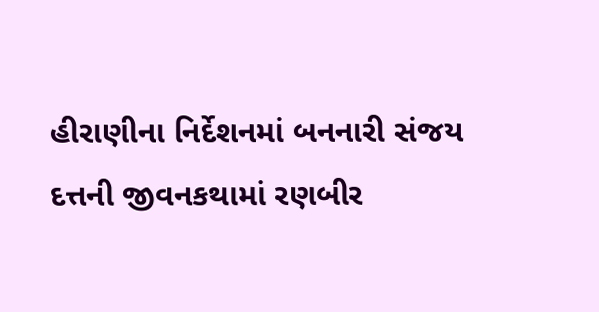હીરાણીના નિર્દેશનમાં બનનારી સંજય દત્તની જીવનકથામાં રણબીર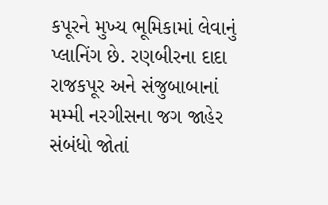કપૂરને મુખ્ય ભૂમિકામાં લેવાનું પ્લાનિંગ છે. રણબીરના દાદા રાજકપૂર અને સંજુબાબાનાં મમ્મી નરગીસના જગ જાહેર સંબંધો જોતાં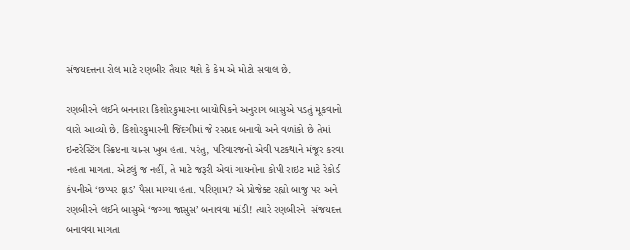સંજયદત્તના રોલ માટે રણબીર તૈયાર થશે કે કેમ એ મોટો સવાલ છે.

રણબીરને લઈને બનનારા કિશોરકુમારના બાયોપિકને અનુરાગ બાસુએ પડતું મૂકવાનો વારો આવ્યો છે. કિશોરકુમારની જિંદગીમાં જે રસપ્રદ બનાવો અને વળાંકો છે તેમાં ઇન્ટરેસ્ટિંગ સ્ક્રિપ્ટના ચાન્સ ખુબ હતા. પરંતુ, પરિવારજનો એવી પટકથાને મંજૂર કરવા નહતા માગતા. એટલું જ નહીં, તે માટે જરૂરી એવાં ગાયનોના કોપી રાઇટ માટે રેકોર્ડ કંપનીએ ‘છપ્પર ફાડ’ પૈસા માગ્યા હતા. પરિણામ? એ પ્રોજેક્ટ રહ્યો બાજુ પર અને રણબીરને લઈને બાસુએ ‘જગ્ગા જાસુસ’ બનાવવા માંડી! ત્યારે રણબીરને  સંજયદત્ત બનાવવા માગતા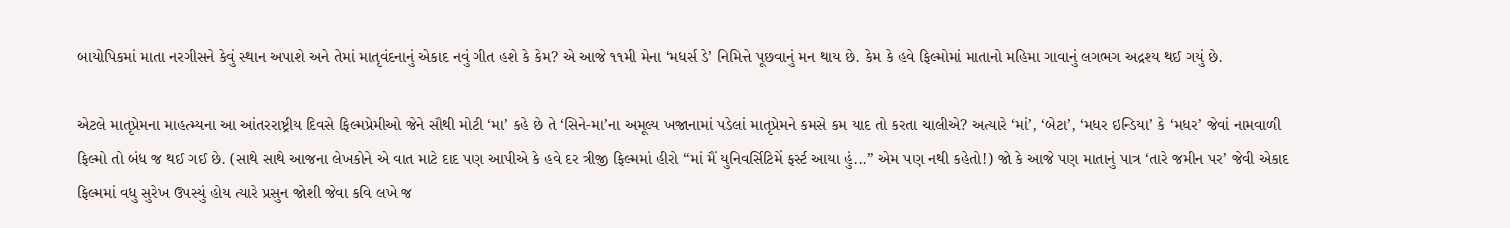બાયોપિકમાં માતા નરગીસને કેવું સ્થાન અપાશે અને તેમાં માતૃવંદનાનું એકાદ નવું ગીત હશે કે કેમ? એ આજે ૧૧મી મેના ‘મધર્સ ડે’ નિમિત્તે પૂછવાનું મન થાય છે. કેમ કે હવે ફિલ્મોમાં માતાનો મહિમા ગાવાનું લગભગ અદ્રશ્ય થઈ ગયું છે.

એટલે માતૃપ્રેમના માહત્મ્યના આ આંતરરાષ્ટ્રીય દિવસે ફિલ્મપ્રેમીઓ જેને સૌથી મોટી ‘મા’ કહે છે તે ‘સિને-મા’ના અમૂલ્ય ખજાનામાં પડેલાં માતૃપ્રેમને કમસે કમ યાદ તો કરતા ચાલીએ? અત્યારે ‘માં’, ‘બેટા’, ‘મધર ઇન્ડિયા’ કે ‘મધર’ જેવાં નામવાળી ફિલ્મો તો બંધ જ થઈ ગઈ છે. (સાથે સાથે આજના લેખકોને એ વાત માટે દાદ પણ આપીએ કે હવે દર ત્રીજી ફિલ્મમાં હીરો “માં મૈં યુનિવર્સિટિમેં ફર્સ્ટ આયા હું...” એમ પણ નથી કહેતો!) જો કે આજે પણ માતાનું પાત્ર ‘તારે જમીન પર’ જેવી એકાદ ફિલ્મમાં વધુ સુરેખ ઉપસ્યું હોય ત્યારે પ્રસુન જોશી જેવા કવિ લખે જ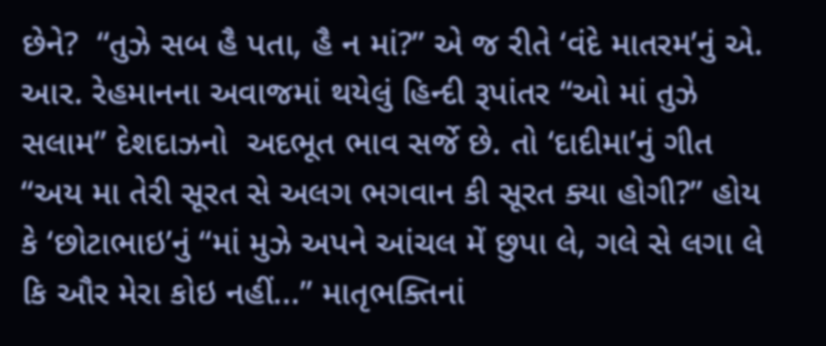છેને?  “તુઝે સબ હૈ પતા, હૈ ન માં?” એ જ રીતે ‘વંદે માતરમ’નું એ. આર. રેહમાનના અવાજમાં થયેલું હિન્દી રૂપાંતર “ઓ માં તુઝે સલામ” દેશદાઝનો  અદભૂત ભાવ સર્જે છે. તો ‘દાદીમા’નું ગીત “અય મા તેરી સૂરત સે અલગ ભગવાન કી સૂરત ક્યા હોગી?” હોય કે ‘છોટાભાઇ’નું “માં મુઝે અપને આંચલ મેં છુપા લે, ગલે સે લગા લે કિ ઔર મેરા કોઇ નહીં...” માતૃભક્તિનાં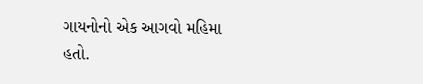ગાયનોનો એક આગવો મહિમા હતો.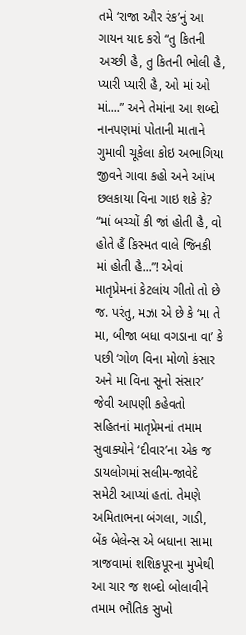તમે ‘રાજા ઔર રંક’નું આ ગાયન યાદ કરો “તુ કિતની અચ્છી હૈ, તુ કિતની ભોલી હૈ, પ્યારી પ્યારી હૈ, ઓ માં ઓ માં....” અને તેમાંના આ શબ્દો નાનપણમાં પોતાની માતાને ગુમાવી ચૂકેલા કોઇ અભાગિયા જીવને ગાવા કહો અને આંખ છલકાયા વિના ગાઇ શકે કે? “માં બચ્ચોં કી જાં હોતી હૈ, વો હોતે હૈં કિસ્મત વાલે જિનકી માં હોતી હૈ...”! એવાં માતૃપ્રેમનાં કેટલાંય ગીતો તો છે જ. પરંતુ, મઝા એ છે કે ‘મા તે મા, બીજા બધા વગડાના વા’ કે પછી ‘ગોળ વિના મોળો કંસાર અને મા વિના સૂનો સંસાર’ જેવી આપણી કહેવતો સહિતનાં માતૃપ્રેમનાં તમામ સુવાક્યોને ‘દીવાર’ના એક જ ડાયલોગમાં સલીમ-જાવેદે સમેટી આપ્યાં હતાં. તેમણે અમિતાભના બંગલા, ગાડી, બેંક બેલેન્સ એ બધાના સામા ત્રાજવામાં શશિકપૂરના મુખેથી આ ચાર જ શબ્દો બોલાવીને તમામ ભૌતિક સુખો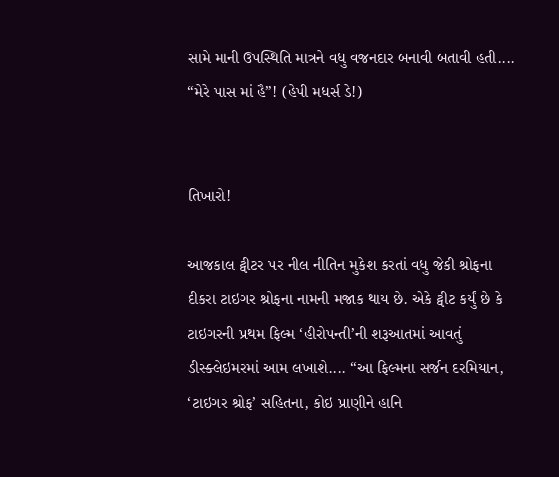સામે માની ઉપસ્થિતિ માત્રને વધુ વજનદાર બનાવી બતાવી હતી.... “મેરે પાસ માં હૈ”! (હેપી મધર્સ ડે!)


તિખારો!

આજકાલ ટ્વીટર પર નીલ નીતિન મુકેશ કરતાં વધુ જેકી શ્રોફના દીકરા ટાઇગર શ્રોફના નામની મજાક થાય છે. એકે ટ્વીટ કર્યું છે કે ટાઇગરની પ્રથમ ફિલ્મ ‘હીરોપન્તી’ની શરૂઆતમાં આવતું ડીસ્ક્લેઇમરમાં આમ લખાશે.... “આ ફિલ્મના સર્જન દરમિયાન, ‘ટાઇગર શ્રોફ’ સહિતના, કોઇ પ્રાણીને હાનિ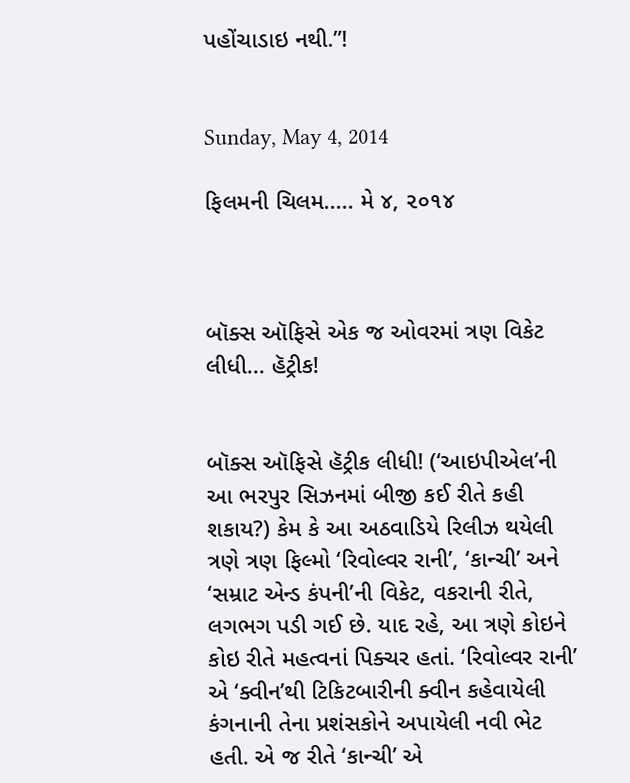પહોંચાડાઇ નથી.”!


Sunday, May 4, 2014

ફિલમની ચિલમ..... મે ૪, ૨૦૧૪



બૉક્સ ઑફિસે એક જ ઓવરમાં ત્રણ વિકેટ લીધી... હૅટ્રીક!


બૉક્સ ઑફિસે હૅટ્રીક લીધી! (‘આઇપીએલ’ની આ ભરપુર સિઝનમાં બીજી કઈ રીતે કહી શકાય?) કેમ કે આ અઠવાડિયે રિલીઝ થયેલી ત્રણે ત્રણ ફિલ્મો ‘રિવોલ્વર રાની’, ‘કાન્ચી’ અને ‘સમ્રાટ એન્ડ કંપની’ની વિકેટ, વકરાની રીતે, લગભગ પડી ગઈ છે. યાદ રહે, આ ત્રણે કોઇને કોઇ રીતે મહત્વનાં પિક્ચર હતાં. ‘રિવોલ્વર રાની’ એ ‘ક્વીન’થી ટિકિટબારીની ક્વીન કહેવાયેલી કંગનાની તેના પ્રશંસકોને અપાયેલી નવી ભેટ હતી. એ જ રીતે ‘કાન્ચી’ એ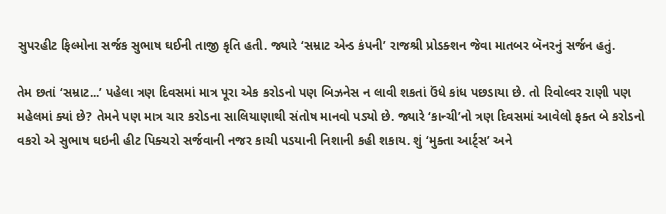સુપરહીટ ફિલ્મોના સર્જક સુભાષ ઘઈની તાજી કૃતિ હતી. જ્યારે ‘સમ્રાટ એન્ડ કંપની’ રાજશ્રી પ્રોડક્શન જેવા માતબર બૅનરનું સર્જન હતું.

તેમ છતાં ‘સમ્રાટ...’ પહેલા ત્રણ દિવસમાં માત્ર પૂરા એક કરોડનો પણ બિઝનેસ ન લાવી શકતાં ઉંધે કાંધ પછડાયા છે. તો રિવોલ્વર રાણી પણ મહેલમાં ક્યાં છે? તેમને પણ માત્ર ચાર કરોડના સાલિયાણાથી સંતોષ માનવો પડ્યો છે. જ્યારે ‘કાન્ચી’નો ત્રણ દિવસમાં આવેલો ફક્ત બે કરોડનો વકરો એ સુભાષ ઘઇની હીટ પિક્ચરો સર્જવાની નજર કાચી પડયાની નિશાની કહી શકાય. શું ‘મુક્તા આર્ટ્સ’ અને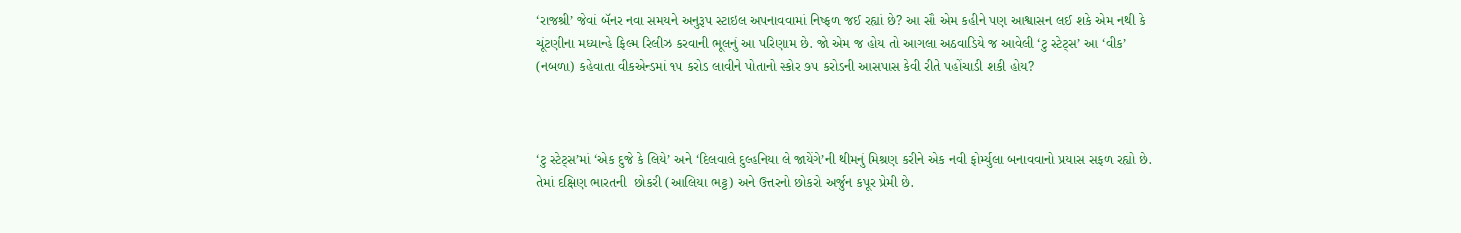‘રાજશ્રી’ જેવાં બૅનર નવા સમયને અનુરૂપ સ્ટાઇલ અપનાવવામાં નિષ્ફળ જઈ રહ્યાં છે? આ સૌ એમ કહીને પણ આશ્વાસન લઈ શકે એમ નથી કે ચૂંટણીના મધ્યાન્હે ફિલ્મ રિલીઝ કરવાની ભૂલનું આ પરિણામ છે. જો એમ જ હોય તો આગલા અઠવાડિયે જ આવેલી ‘ટુ સ્ટેટ્સ’ આ ‘વીક’ (નબળા) કહેવાતા વીકએન્ડમાં ૧૫ કરોડ લાવીને પોતાનો સ્કોર ૭૫ કરોડની આસપાસ કેવી રીતે પહોંચાડી શકી હોય?



‘ટુ સ્ટેટ્સ’માં ‘એક દુજે કે લિયે’ અને ‘દિલવાલે દુલ્હનિયા લે જાયેંગે’ની થીમનું મિશ્રણ કરીને એક નવી ફોર્મ્યુલા બનાવવાનો પ્રયાસ સફળ રહ્યો છે. તેમાં દક્ષિણ ભારતની  છોકરી (આલિયા ભટ્ટ) અને ઉત્તરનો છોકરો અર્જુન કપૂર પ્રેમી છે.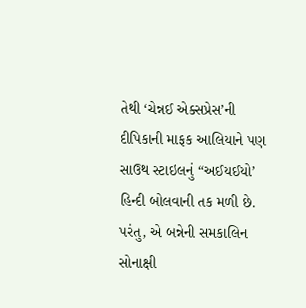તેથી ‘ચેન્નઈ એક્સપ્રેસ’ની દીપિકાની માફક આલિયાને પણ સાઉથ સ્ટાઇલનું “અઈયઈયો’ હિન્દી બોલવાની તક મળી છે. પરંતુ, એ બન્નેની સમકાલિન સોનાક્ષી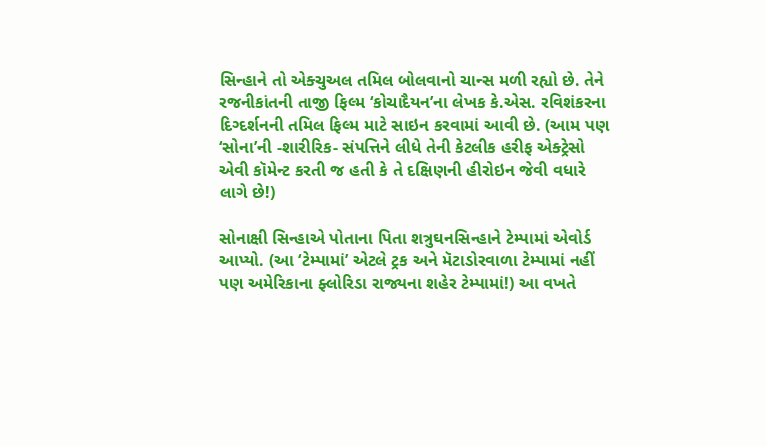સિન્હાને તો એક્ચુઅલ તમિલ બોલવાનો ચાન્સ મળી રહ્યો છે. તેને રજનીકાંતની તાજી ફિલ્મ ‘કોચાદૈયન’ના લેખક કે.એસ. રવિશંકરના દિગ્દર્શનની તમિલ ફિલ્મ માટે સાઇન કરવામાં આવી છે. (આમ પણ ‘સોના’ની -શારીરિક- સંપત્તિને લીધે તેની કેટલીક હરીફ એક્ટ્રેસો એવી કૉમેન્ટ કરતી જ હતી કે તે દક્ષિણની હીરોઇન જેવી વધારે લાગે છે!)

સોનાક્ષી સિન્હાએ પોતાના પિતા શત્રુઘનસિન્હાને ટેમ્પામાં એવોર્ડ આપ્યો. (આ ‘ટેમ્પામાં’ એટલે ટ્રક અને મૅટાડોરવાળા ટેમ્પામાં નહીં પણ અમેરિકાના ફ્લોરિડા રાજ્યના શહેર ટેમ્પામાં!) આ વખતે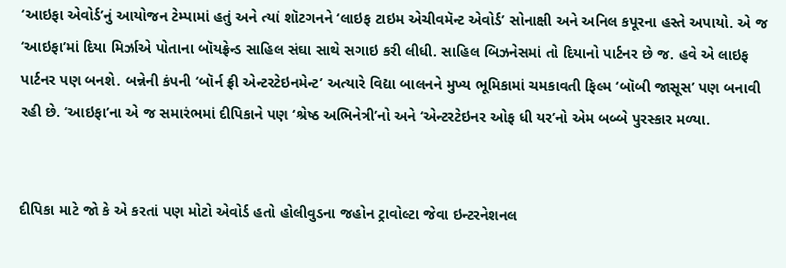‘આઇફા એવોર્ડ’નું આયોજન ટેમ્પામાં હતું અને ત્યાં શૉટગનને ‘લાઇફ ટાઇમ એચીવમૅન્ટ એવોર્ડ’ સોનાક્ષી અને અનિલ કપૂરના હસ્તે અપાયો. એ જ ‘આઇફા’માં દિયા મિર્ઝાએ પોતાના બૉયફ્રેન્ડ સાહિલ સંઘા સાથે સગાઇ કરી લીધી. સાહિલ બિઝનેસમાં તો દિયાનો પાર્ટનર છે જ. હવે એ લાઇફ પાર્ટનર પણ બનશે. બન્નેની કંપની ‘બૉર્ન ફ્રી એન્ટરટેઇનમેન્ટ’ અત્યારે વિદ્યા બાલનને મુખ્ય ભૂમિકામાં ચમકાવતી ફિલ્મ ‘બૉબી જાસૂસ’ પણ બનાવી રહી છે. ‘આઇફા’ના એ જ સમારંભમાં દીપિકાને પણ ‘શ્રેષ્ઠ અભિનેત્રી’નો અને ‘એન્ટરટેઇનર ઓફ ધી યર’નો એમ બબ્બે પુરસ્કાર મળ્યા.


દીપિકા માટે જો કે એ કરતાં પણ મોટો એવોર્ડ હતો હોલીવુડના જહોન ટ્રાવોલ્ટા જેવા ઇન્ટરનેશનલ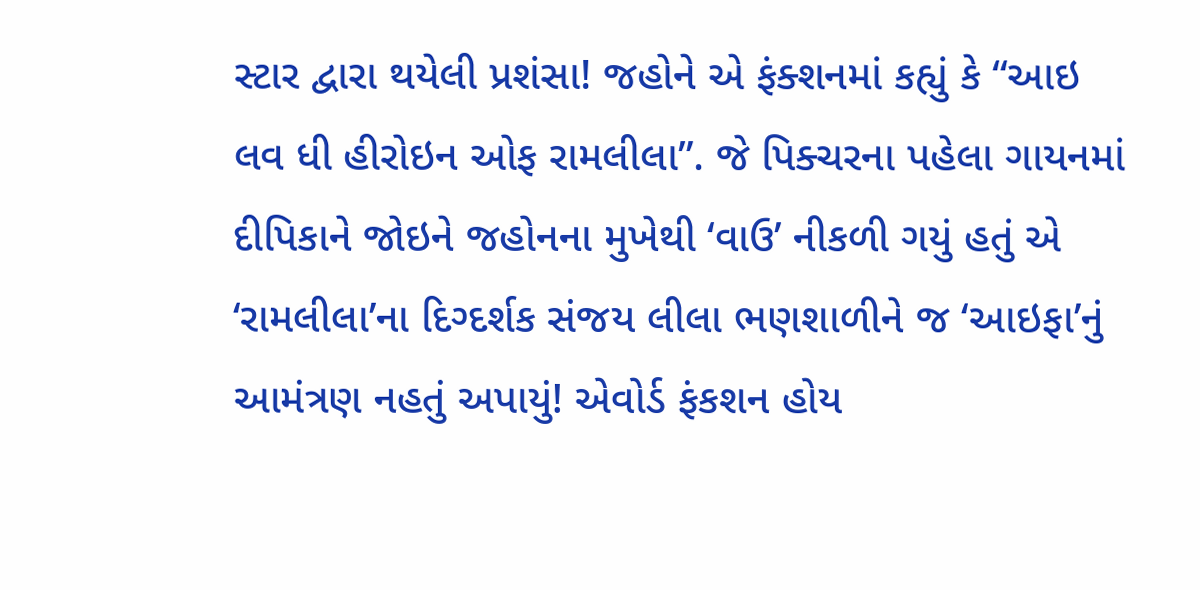સ્ટાર દ્વારા થયેલી પ્રશંસા! જહોને એ ફંક્શનમાં કહ્યું કે “આઇ લવ ધી હીરોઇન ઓફ રામલીલા”. જે પિક્ચરના પહેલા ગાયનમાં દીપિકાને જોઇને જહોનના મુખેથી ‘વાઉ’ નીકળી ગયું હતું એ ‘રામલીલા’ના દિગ્દર્શક સંજય લીલા ભણશાળીને જ ‘આઇફા’નું આમંત્રણ નહતું અપાયું! એવોર્ડ ફંકશન હોય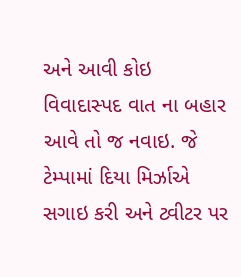અને આવી કોઇ વિવાદાસ્પદ વાત ના બહાર આવે તો જ નવાઇ. જે ટેમ્પામાં દિયા મિર્ઝાએ સગાઇ કરી અને ટ્વીટર પર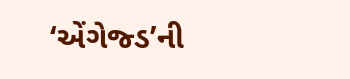‘એંગેજ્ડ’ની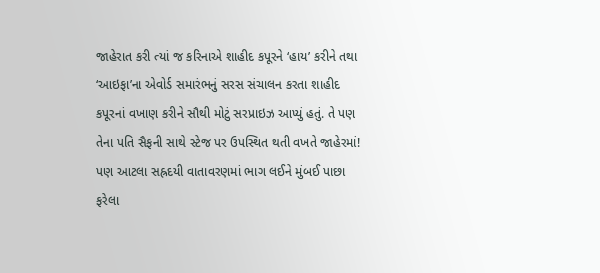જાહેરાત કરી ત્યાં જ કરિનાએ શાહીદ કપૂરને ‘હાય’ કરીને તથા ‘આઇફા’ના એવોર્ડ સમારંભનું સરસ સંચાલન કરતા શાહીદ કપૂરનાં વખાણ કરીને સૌથી મોટું સરપ્રાઇઝ આપ્યું હતું. તે પણ તેના પતિ સૈફની સાથે સ્ટેજ પર ઉપસ્થિત થતી વખતે જાહેરમાં! પણ આટલા સહ્રદયી વાતાવરણમાં ભાગ લઈને મુંબઈ પાછા ફરેલા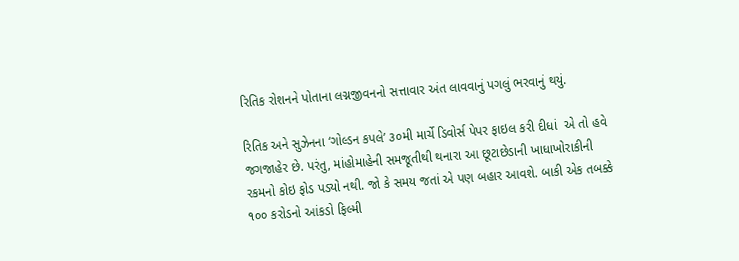રિતિક રોશનને પોતાના લગ્નજીવનનો સત્તાવાર અંત લાવવાનું પગલું ભરવાનું થયું.

રિતિક અને સુઝેનના ‘ગોલ્ડન કપલે’ ૩૦મી માર્ચે ડિવોર્સ પેપર ફાઇલ કરી દીધાં  એ તો હવે જગજાહેર છે. પરંતુ, માંહોમાહેની સમજૂતીથી થનારા આ છૂટાછેડાની ખાધાખોરાકીની રકમનો કોઇ ફોડ પડ્યો નથી. જો કે સમય જતાં એ પણ બહાર આવશે. બાકી એક તબક્કે ૧૦૦ કરોડનો આંકડો ફિલ્મી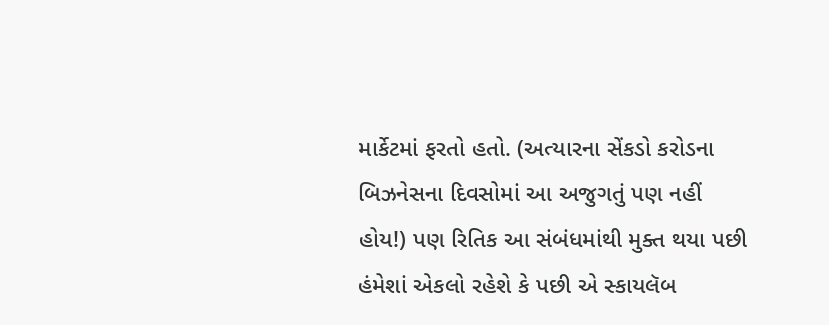માર્કેટમાં ફરતો હતો. (અત્યારના સેંકડો કરોડના બિઝનેસના દિવસોમાં આ અજુગતું પણ નહીં હોય!) પણ રિતિક આ સંબંધમાંથી મુક્ત થયા પછી હંમેશાં એકલો રહેશે કે પછી એ સ્કાયલૅબ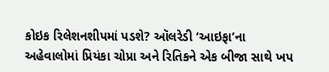કોઇક રિલેશનશીપમાં પડશે? ઑલરેડી ‘આઇફા’ના અહેવાલોમાં પ્રિયંકા ચોપ્રા અને રિતિકને એક બીજા સાથે ખપ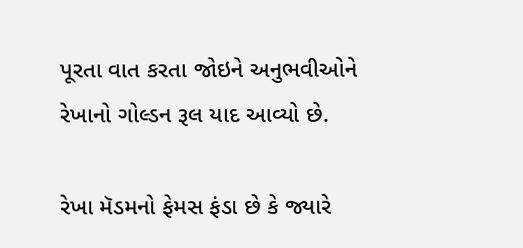પૂરતા વાત કરતા જોઇને અનુભવીઓને રેખાનો ગોલ્ડન રૂલ યાદ આવ્યો છે.

રેખા મૅડમનો ફેમસ ફંડા છે કે જ્યારે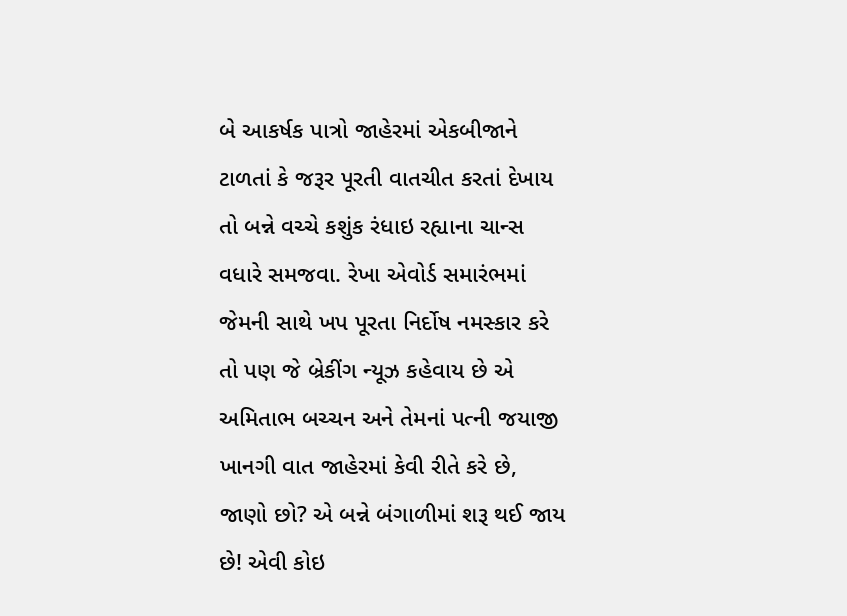બે આકર્ષક પાત્રો જાહેરમાં એકબીજાને ટાળતાં કે જરૂર પૂરતી વાતચીત કરતાં દેખાય તો બન્ને વચ્ચે કશુંક રંધાઇ રહ્યાના ચાન્સ વધારે સમજવા. રેખા એવોર્ડ સમારંભમાં જેમની સાથે ખપ પૂરતા નિર્દોષ નમસ્કાર કરે તો પણ જે બ્રેકીંગ ન્યૂઝ કહેવાય છે એ અમિતાભ બચ્ચન અને તેમનાં પત્ની જયાજી ખાનગી વાત જાહેરમાં કેવી રીતે કરે છે, જાણો છો? એ બન્ને બંગાળીમાં શરૂ થઈ જાય છે! એવી કોઇ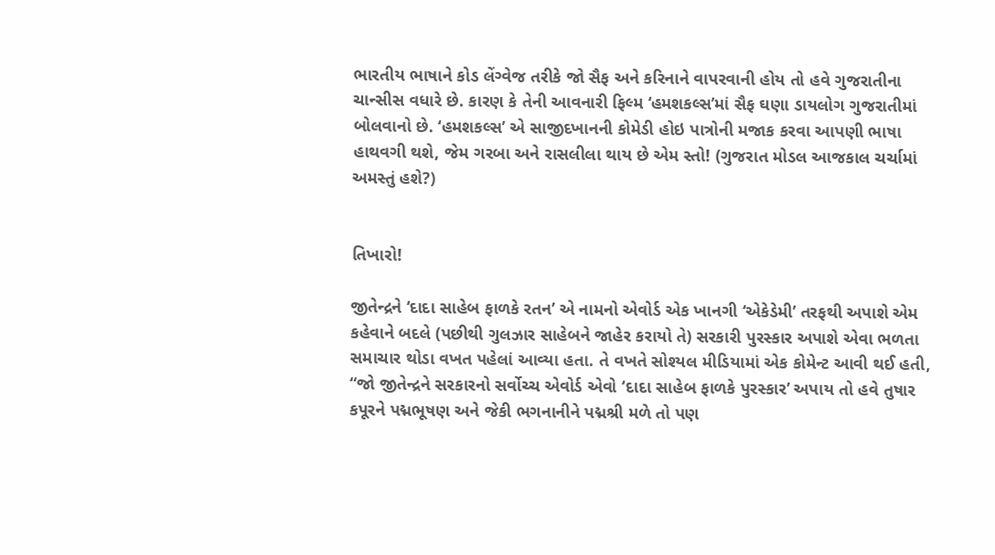ભારતીય ભાષાને કોડ લેંગ્વેજ તરીકે જો સૈફ અને કરિનાને વાપરવાની હોય તો હવે ગુજરાતીના ચાન્સીસ વધારે છે. કારણ કે તેની આવનારી ફિલ્મ ‘હમશકલ્સ’માં સૈફ ઘણા ડાયલોગ ગુજરાતીમાં બોલવાનો છે. ‘હમશકલ્સ’ એ સાજીદખાનની કોમેડી હોઇ પાત્રોની મજાક કરવા આપણી ભાષા હાથવગી થશે, જેમ ગરબા અને રાસલીલા થાય છે એમ સ્તો! (ગુજરાત મોડલ આજકાલ ચર્ચામાં અમસ્તું હશે?)


તિખારો!

જીતેન્દ્રને ‘દાદા સાહેબ ફાળકે રતન’ એ નામનો એવોર્ડ એક ખાનગી ‘એકેડેમી’ તરફથી અપાશે એમ કહેવાને બદલે (પછીથી ગુલઝાર સાહેબને જાહેર કરાયો તે) સરકારી પુરસ્કાર અપાશે એવા ભળતા સમાચાર થોડા વખત પહેલાં આવ્યા હતા. તે વખતે સોશ્યલ મીડિયામાં એક કોમેન્ટ આવી થઈ હતી, “જો જીતેન્દ્રને સરકારનો સર્વોચ્ચ એવોર્ડ એવો ‘દાદા સાહેબ ફાળકે પુરસ્કાર’ અપાય તો હવે તુષાર કપૂરને પદ્મભૂષણ અને જેકી ભગનાનીને પદ્મશ્રી મળે તો પણ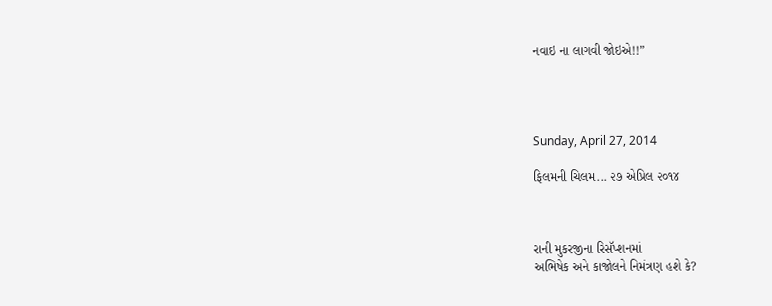નવાઇ ના લાગવી જોઇએ!!”




Sunday, April 27, 2014

ફિલમની ચિલમ... ૨૭ એપ્રિલ ૨૦૧૪



રાની મુકરજીના રિસૅપ્શનમાં
અભિષેક અને કાજોલને નિમંત્રણ હશે કે?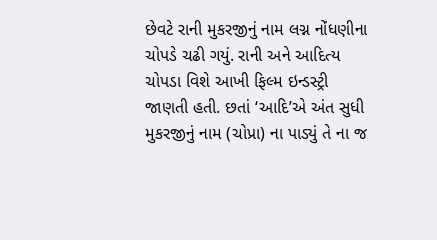છેવટે રાની મુકરજીનું નામ લગ્ન નોંધણીના ચોપડે ચઢી ગયું. રાની અને આદિત્ય ચોપડા વિશે આખી ફિલ્મ ઇન્ડસ્ટ્રી જાણતી હતી. છતાં ‘આદિ’એ અંત સુધી મુકરજીનું નામ (ચોપ્રા) ના પાડ્યું તે ના જ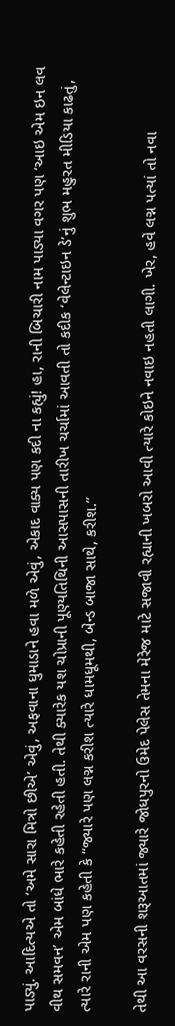પાડ્યું. આદિત્યએ તો ‘અમે સારા મિત્રો છીએ’ એવું, અફવાના ધુમાડાને હવા મળે એવું, એકાદ વાક્ય પણ કદી ના કહ્યું! હા, રાની બિચારી નામ પાડ્યા વગર પણ ‘આઇ એમ ઇન લવ વીથ સમવન’ એમ બાંધે ભારે કહેતી રહેતી હતી. તેથી ક્યારેક યશ ચોપ્રાની પૂણ્યતિથિની આસપાસની તારીખ ચર્ચામાં આવતી તો કદીક ‘વેલેન્ટાઇન ડે’નું શુભ મહુરત મીડિયા કાઢતું, ત્યારે રાની એમ પણ કહેતી કે “જ્યારે પણ લગ્ન કરીશ ત્યારે ધામધૂમથી, બેન્ડ બાજા સાથે, કરીશ.”

તેથી આ વરસની શરૂઆતમાં જ્યારે જોધપુરનો ઉમેદ પેલેસ તેમના મેરેજ માટે સજાવી રહ્યાની ખબરો આવી ત્યારે કોઇને નવાઇ નહતી લાગી. ખેર, હવે લગ્ન પત્યાં તો નવા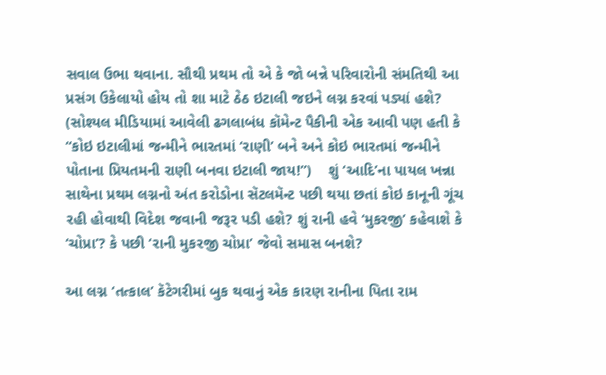સવાલ ઉભા થવાના. સૌથી પ્રથમ તો એ કે જો બન્ને પરિવારોની સંમતિથી આ પ્રસંગ ઉકેલાયો હોય તો શા માટે ઠેઠ ઇટાલી જઇને લગ્ન કરવાં પડ્યાં હશે? (સોશ્યલ મીડિયામાં આવેલી ઢગલાબંધ કૉમેન્ટ પૈકીની એક આવી પણ હતી કે “કોઇ ઇટાલીમાં જન્મીને ભારતમાં ‘રાણી’ બને અને કોઇ ભારતમાં જન્મીને પોતાના પ્રિયતમની રાણી બનવા ઇટાલી જાય!”)    શું ‘આદિ’ના પાયલ ખન્ના સાથેના પ્રથમ લગ્નનો અંત કરોડોના સૅટલમૅન્ટ પછી થયા છતાં કોઇ કાનૂની ગૂંચ રહી હોવાથી વિદેશ જવાની જરૂર પડી હશે? શું રાની હવે ‘મુકરજી’ કહેવાશે કે ‘ચોપ્રા’? કે પછી ‘રાની મુકરજી ચોપ્રા’ જેવો સમાસ બનશે?

આ લગ્ન ‘તત્કાલ’ કૅટેગરીમાં બુક થવાનું એક કારણ રાનીના પિતા રામ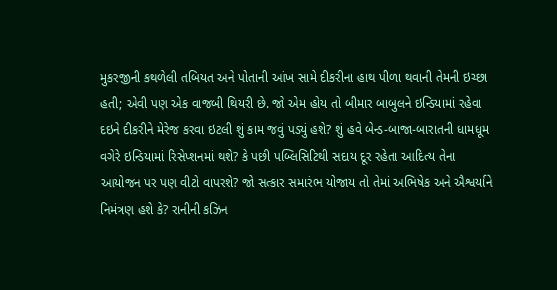મુકરજીની કથળેલી તબિયત અને પોતાની આંખ સામે દીકરીના હાથ પીળા થવાની તેમની ઇચ્છા હતી; એવી પણ એક વાજબી થિયરી છે. જો એમ હોય તો બીમાર બાબુલને ઇન્ડિયામાં રહેવા દઇને દીકરીને મેરેજ કરવા ઇટલી શું કામ જવું પડ્યું હશે? શું હવે બેન્ડ-બાજા-બારાતની ધામધૂમ વગેરે ઇન્ડિયામાં રિસેપ્શનમાં થશે? કે પછી પબ્લિસિટિથી સદાય દૂર રહેતા આદિત્ય તેના આયોજન પર પણ વીટો વાપરશે? જો સત્કાર સમારંભ યોજાય તો તેમાં અભિષેક અને ઐશ્વર્યાને નિમંત્રણ હશે કે? રાનીની કઝિન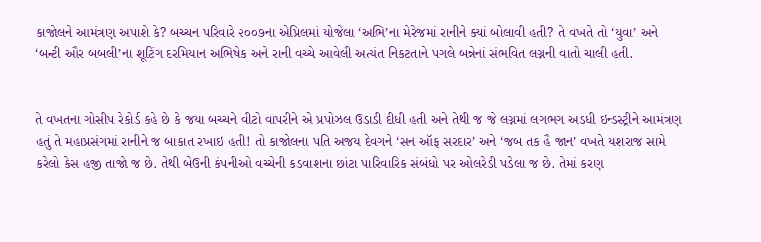કાજોલને આમંત્રણ અપાશે કે? બચ્ચન પરિવારે ૨૦૦૭ના એપ્રિલમાં યોજેલા ‘અભિ’ના મેરેજમાં રાનીને ક્યાં બોલાવી હતી? તે વખતે તો ‘યુવા’ અને ‘બન્ટી ઔર બબલી’ના શૂટિંગ દરમિયાન અભિષેક અને રાની વચ્ચે આવેલી અત્યંત નિકટતાને પગલે બન્નેનાં સંભવિત લગ્નની વાતો ચાલી હતી.


તે વખતના ગોસીપ રેકોર્ડ કહે છે કે જયા બચ્ચને વીટો વાપરીને એ પ્રપોઝલ ઉડાડી દીધી હતી અને તેથી જ જે લગ્નમાં લગભગ અડધી ઇન્ડસ્ટ્રીને આમંત્રણ હતું તે મહાપ્રસંગમાં રાનીને જ બાકાત રખાઇ હતી! તો કાજોલના પતિ અજય દેવગને ‘સન ઑફ સરદાર’ અને ‘જબ તક હૈ જાન’ વખતે યશરાજ સામે કરેલો કેસ હજી તાજો જ છે. તેથી બેઉની કંપનીઓ વચ્ચેની કડવાશના છાંટા પારિવારિક સંબંધો પર ઓલરેડી પડેલા જ છે. તેમાં કરણ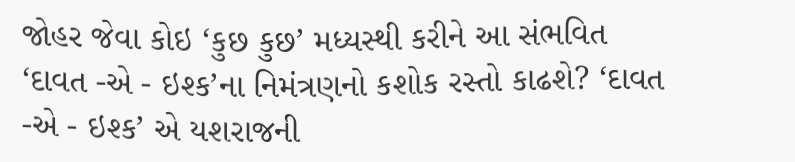જોહર જેવા કોઇ ‘કુછ કુછ’ મધ્યસ્થી કરીને આ સંભવિત ‘દાવત -એ - ઇશ્ક’ના નિમંત્રણનો કશોક રસ્તો કાઢશે? ‘દાવત -એ - ઇશ્ક’ એ યશરાજની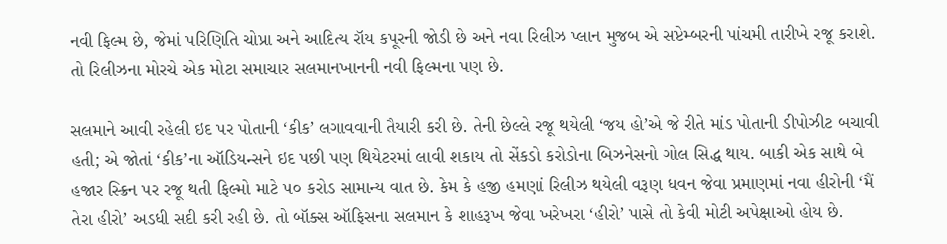નવી ફિલ્મ છે, જેમાં પરિણિતિ ચોપ્રા અને આદિત્ય રૉય કપૂરની જોડી છે અને નવા રિલીઝ પ્લાન મુજબ એ સપ્ટેમ્બરની પાંચમી તારીખે રજૂ કરાશે. તો રિલીઝના મોરચે એક મોટા સમાચાર સલમાનખાનની નવી ફિલ્મના પણ છે.

સલમાને આવી રહેલી ઇદ પર પોતાની ‘કીક’ લગાવવાની તૈયારી કરી છે. તેની છેલ્લે રજૂ થયેલી ‘જય હો’એ જે રીતે માંડ પોતાની ડીપોઝીટ બચાવી હતી; એ જોતાં ‘કીક’ના ઑડિયન્સને ઇદ પછી પણ થિયેટરમાં લાવી શકાય તો સેંકડો કરોડોના બિઝનેસનો ગોલ સિદ્ધ થાય. બાકી એક સાથે બે હજાર સ્ક્રિન પર રજૂ થતી ફિલ્મો માટે ૫૦ કરોડ સામાન્ય વાત છે. કેમ કે હજી હમણાં રિલીઝ થયેલી વરૂણ ધવન જેવા પ્રમાણમાં નવા હીરોની ‘મૈં તેરા હીરો’ અડધી સદી કરી રહી છે. તો બૉક્સ ઑફિસના સલમાન કે શાહરૂખ જેવા ખરેખરા ‘હીરો’ પાસે તો કેવી મોટી અપેક્ષાઓ હોય છે.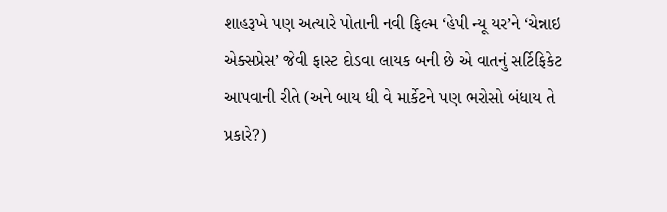શાહરૂખે પણ અત્યારે પોતાની નવી ફિલ્મ ‘હેપી ન્યૂ યર’ને ‘ચેન્નાઇ એક્સપ્રેસ’ જેવી ફાસ્ટ દોડવા લાયક બની છે એ વાતનું સર્ટિફિકેટ આપવાની રીતે (અને બાય ધી વે માર્કેટને પણ ભરોસો બંધાય તે પ્રકારે?)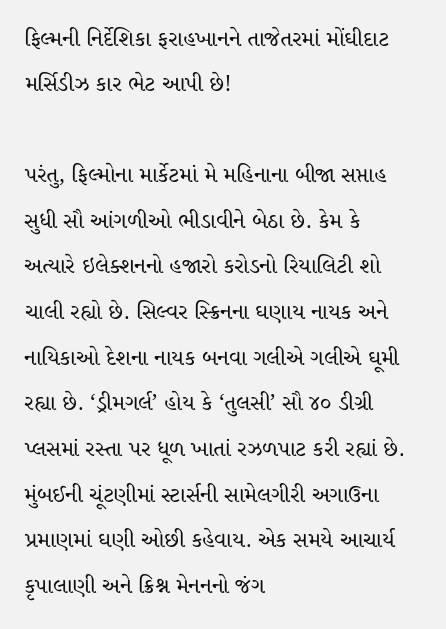ફિલ્મની નિર્દેશિકા ફરાહખાનને તાજેતરમાં મોંઘીદાટ મર્સિડીઝ કાર ભેટ આપી છે!

પરંતુ, ફિલ્મોના માર્કેટમાં મે મહિનાના બીજા સપ્તાહ સુધી સૌ આંગળીઓ ભીડાવીને બેઠા છે. કેમ કે અત્યારે ઇલેક્શનનો હજારો કરોડનો રિયાલિટી શો ચાલી રહ્યો છે. સિલ્વર સ્ક્રિનના ઘણાય નાયક અને નાયિકાઓ દેશના નાયક બનવા ગલીએ ગલીએ ઘૂમી રહ્યા છે. ‘ડ્રીમગર્લ’ હોય કે ‘તુલસી’ સૌ ૪૦ ડીગ્રી પ્લસમાં રસ્તા પર ધૂળ ખાતાં રઝળપાટ કરી રહ્યાં છે. મુંબઈની ચૂંટણીમાં સ્ટાર્સની સામેલગીરી અગાઉના પ્રમાણમાં ઘણી ઓછી કહેવાય. એક સમયે આચાર્ય કૃપાલાણી અને ક્રિશ્ન મેનનનો જંગ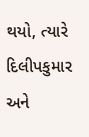થયો, ત્યારે દિલીપકુમાર અને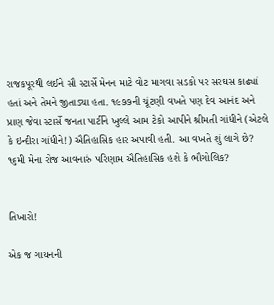રાજકપૂરથી લઈને સૌ સ્ટાર્સે મેનન માટે વોટ માગવા સડકો પર સરઘસ કાઢ્યાં હતાં અને તેમને જીતાડ્યા હતા. ૧૯૭૭ની ચૂંટણી વખતે પણ દેવ આનંદ અને પ્રાણ જેવા સ્ટાર્સે જનતા પાર્ટીને ખુલ્લે આમ ટેકો આપીને શ્રીમતી ગાંધીને (એટલે કે ઇન્દીરા ગાંધીને!) ઐતિહાસિક હાર અપાવી હતી. આ વખતે શું લાગે છે? ૧૬મી મેના રોજ આવનારું પરિણામ ઐતિહાસિક હશે કે ભૌગોલિક?


તિખારો!

એક જ ગાયનની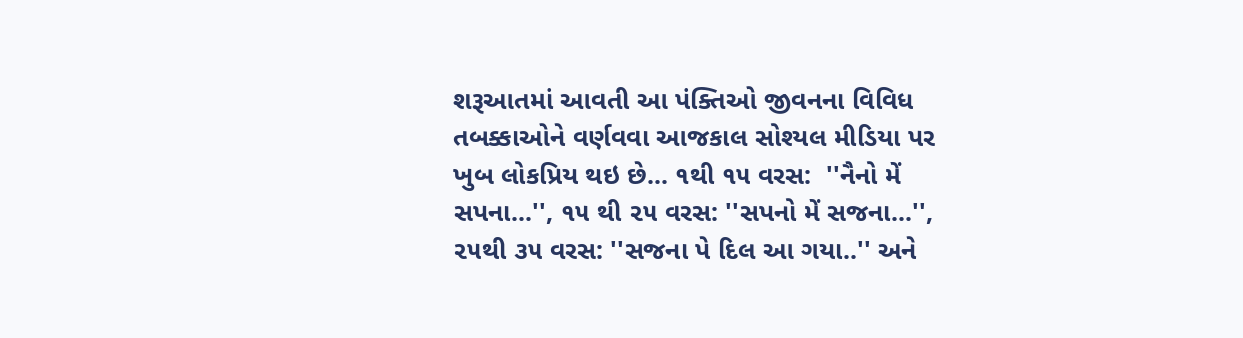શરૂઆતમાં આવતી આ પંક્તિઓ જીવનના વિવિધ તબક્કાઓને વર્ણવવા આજકાલ સોશ્યલ મીડિયા પર ખુબ લોકપ્રિય થઇ છે... ૧થી ૧૫ વરસ:  ''નૈનો મેં સપના...'', ૧૫ થી ૨૫ વરસ: ''સપનો મેં સજના...'', ૨૫થી ૩૫ વરસ: ''સજના પે દિલ આ ગયા..'' અને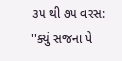૩૫ થી ૭૫ વરસ: ''ક્યું સજના પે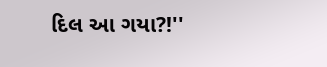દિલ આ ગયા?!''